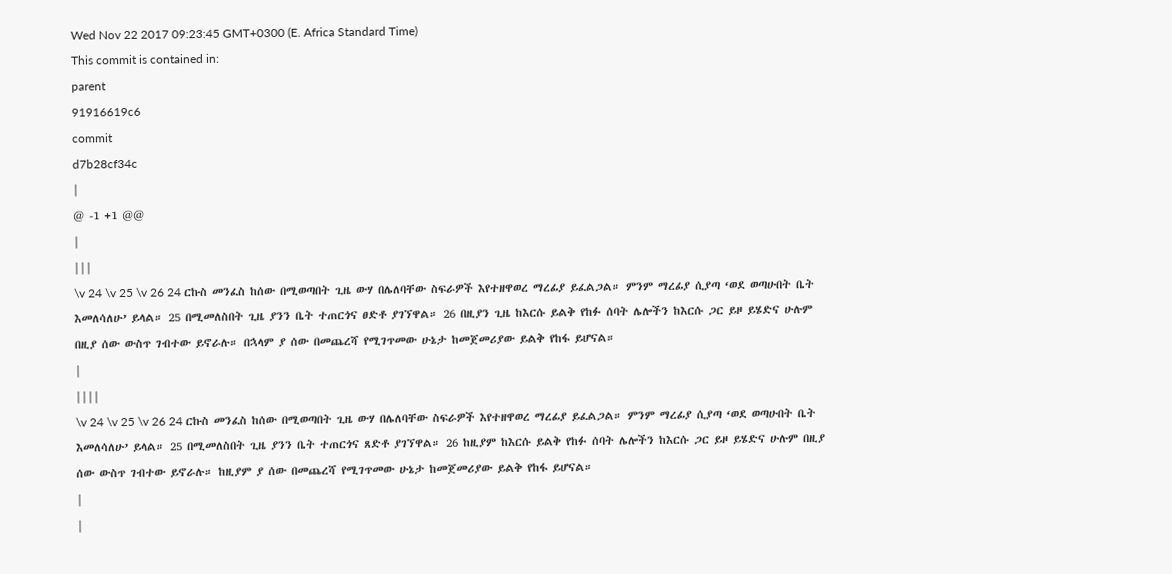Wed Nov 22 2017 09:23:45 GMT+0300 (E. Africa Standard Time)
This commit is contained in:
parent
91916619c6
commit
d7b28cf34c
|
@ -1 +1 @@
|
|||
\v 24 \v 25 \v 26 24 ርኩስ መንፈስ ከሰው በሚወጣበት ጊዜ ውሃ በሌለባቸው ስፍራዎች እየተዘዋወረ ማረፊያ ይፈልጋል። ምንም ማረፊያ ሲያጣ ‘ወደ ወጣሁበት ቤት እመለሳለሁ’ ይላል። 25 በሚመለስበት ጊዜ ያንን ቤት ተጠርጎና ፀድቶ ያገኘዋል። 26 በዚያን ጊዜ ከእርሱ ይልቅ የከፉ ሰባት ሌሎችን ከእርሱ ጋር ይዞ ይሄድና ሁሉም በዚያ ሰው ውስጥ ገብተው ይኖራሉ። በኋላም ያ ሰው በመጨረሻ የሚገጥመው ሁኔታ ከመጀመሪያው ይልቅ የከፋ ይሆናል።
|
||||
\v 24 \v 25 \v 26 24 ርኩስ መንፈስ ከሰው በሚወጣበት ጊዜ ውሃ በሌለባቸው ስፍራዎች እየተዘዋወረ ማረፊያ ይፈልጋል። ምንም ማረፊያ ሲያጣ ‘ወደ ወጣሁበት ቤት እመለሳለሁ’ ይላል። 25 በሚመለስበት ጊዜ ያንን ቤት ተጠርጎና ጸድቶ ያገኘዋል። 26 ከዚያም ከእርሱ ይልቅ የከፉ ሰባት ሌሎችን ከእርሱ ጋር ይዞ ይሄድና ሁሉም በዚያ ሰው ውስጥ ገብተው ይኖራሉ። ከዚያም ያ ሰው በመጨረሻ የሚገጥመው ሁኔታ ከመጀመሪያው ይልቅ የከፋ ይሆናል።
|
|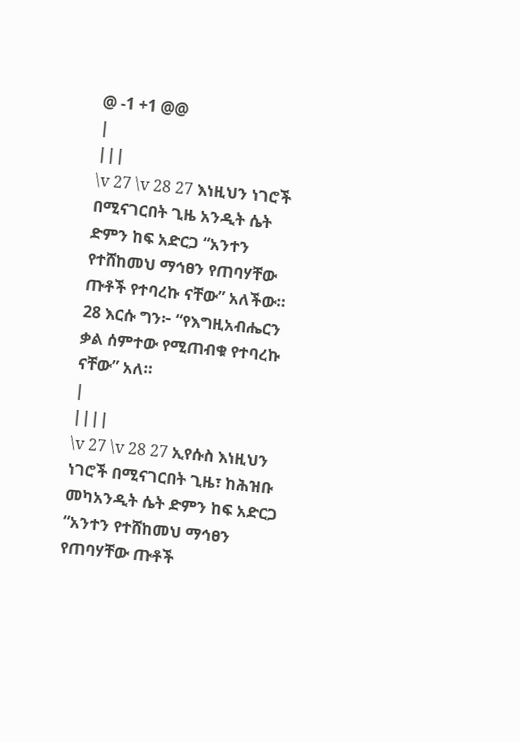@ -1 +1 @@
|
|||
\v 27 \v 28 27 እነዚህን ነገሮች በሚናገርበት ጊዜ አንዲት ሴት ድምን ከፍ አድርጋ “አንተን የተሸከመህ ማኅፀን የጠባሃቸው ጡቶች የተባረኩ ናቸው” አለችው። 28 እርሱ ግን፦ “የእግዚአብሔርን ቃል ሰምተው የሚጠብቁ የተባረኩ ናቸው” አለ።
|
||||
\v 27 \v 28 27 ኢየሱስ እነዚህን ነገሮች በሚናገርበት ጊዜ፣ ከሕዝቡ መካአንዲት ሴት ድምን ከፍ አድርጋ “አንተን የተሸከመህ ማኅፀን የጠባሃቸው ጡቶች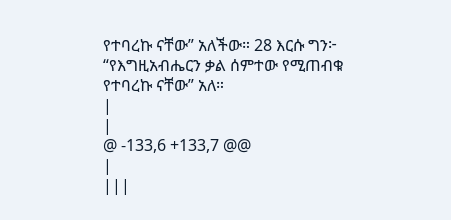የተባረኩ ናቸው” አለችው። 28 እርሱ ግን፦ “የእግዚአብሔርን ቃል ሰምተው የሚጠብቁ የተባረኩ ናቸው” አለ።
|
|
@ -133,6 +133,7 @@
|
|||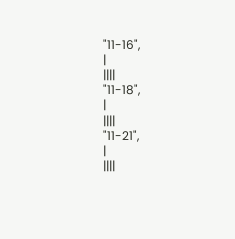"11-16",
|
||||
"11-18",
|
||||
"11-21",
|
||||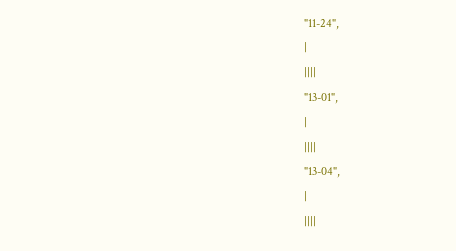"11-24",
|
||||
"13-01",
|
||||
"13-04",
|
||||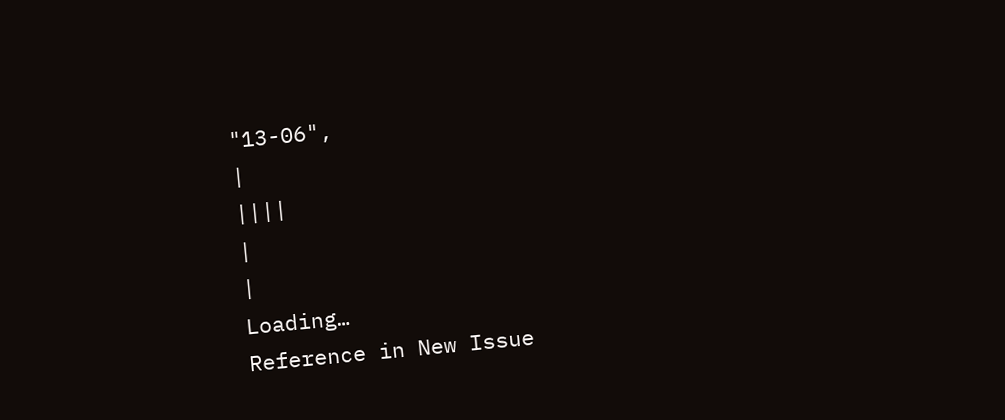"13-06",
|
||||
|
|
Loading…
Reference in New Issue